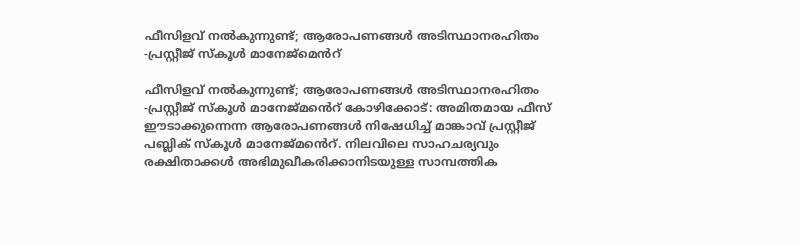ഫീസിളവ് നൽകുന്നുണ്ട്; ആരോപണങ്ങൾ അടിസ്ഥാനരഹിതം -പ്രസ്റ്റീജ് സ്കൂൾ മാനേജ്മെൻറ്

ഫീസിളവ് നൽകുന്നുണ്ട്; ആരോപണങ്ങൾ അടിസ്ഥാനരഹിതം -പ്രസ്റ്റീജ് സ്കൂൾ മാനേജ്മൻെറ് കോഴിക്കോട്: അമിതമായ ഫീസ് ഈടാക്കുന്നെന്ന ആരോപണങ്ങൾ നിഷേധിച്ച് മാങ്കാവ് പ്രസ്റ്റീജ് പബ്ലിക് സ്കൂൾ മാനേജ്മൻെറ്. നിലവിലെ സാഹചര്യവും രക്ഷിതാക്കൾ അഭിമുഖീകരിക്കാനിടയുള്ള സാമ്പത്തിക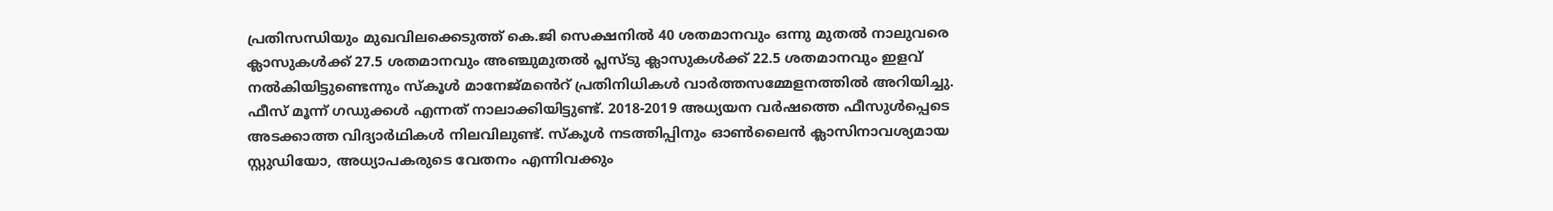പ്രതിസന്ധിയും മുഖവിലക്കെടുത്ത് കെ.ജി സെക്ഷനിൽ 40 ശതമാനവും ഒന്നു മുതൽ നാലുവരെ ക്ലാസുകൾക്ക് 27.5 ശതമാനവും അഞ്ചുമുതൽ പ്ലസ്ടു ക്ലാസുകൾക്ക് 22.5 ശതമാനവും ഇളവ് നൽകിയിട്ടുണ്ടെന്നും സ്കൂൾ മാനേജ്മൻെറ് പ്രതിനിധികൾ വാർത്തസമ്മേളനത്തിൽ അറിയിച്ചു. ഫീസ് മൂന്ന് ഗഡുക്കൾ എന്നത് നാലാക്കിയിട്ടുണ്ട്. 2018-2019 അധ്യയന വർഷത്തെ ഫീസുൾപ്പെടെ അടക്കാത്ത വിദ്യാർഥികൾ നിലവിലുണ്ട്. സ്കൂൾ നടത്തിപ്പിനും ഓൺലൈൻ ക്ലാസിനാവശ്യമായ സ്റ്റുഡിയോ, അധ്യാപകരുടെ വേതനം എന്നിവക്കും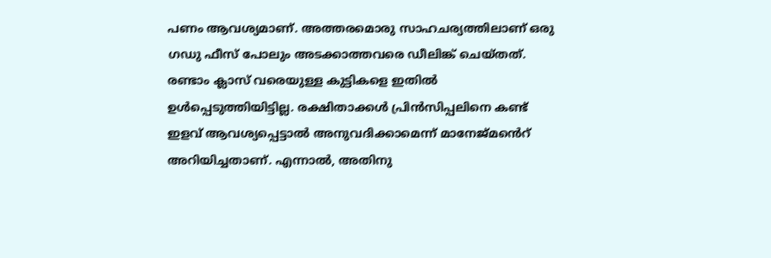പണം ആവശ്യമാണ്. അത്തരമൊരു സാഹചര്യത്തിലാണ് ഒരു ഗഡു ഫീസ് പോലും അടക്കാത്തവരെ ഡീലിങ്ക് ചെയ്തത്. രണ്ടാം ക്ലാസ് വരെയുള്ള കുട്ടികളെ ഇതിൽ ഉൾപ്പെടുത്തിയിട്ടില്ല. രക്ഷിതാക്കൾ പ്രിൻസിപ്പലിനെ കണ്ട് ഇളവ് ആവശ്യപ്പെട്ടാൽ അനുവദിക്കാമെന്ന് മാനേജ്മൻെറ് അറിയിച്ചതാണ്. എന്നാൽ, അതിനു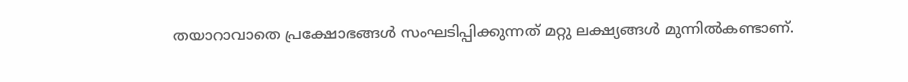തയാറാവാതെ പ്രക്ഷോഭങ്ങൾ സംഘടിപ്പിക്കുന്നത് മറ്റു ലക്ഷ്യങ്ങൾ മുന്നിൽകണ്ടാണ്.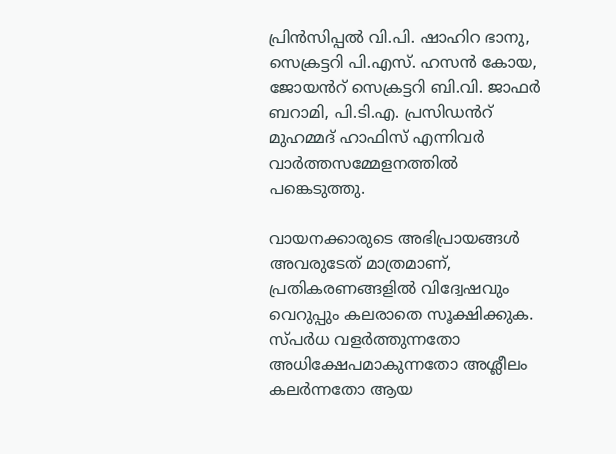പ്രിൻസിപ്പൽ വി.പി. ഷാഹിറ ഭാനു, സെക്രട്ടറി പി.എസ്. ഹസൻ കോയ, ജോയൻറ് സെക്രട്ടറി ബി.വി. ജാഫർ ബറാമി, പി.ടി.എ. പ്രസിഡൻറ് മുഹമ്മദ്‌ ഹാഫിസ് എന്നിവർ വാർത്തസമ്മേളനത്തിൽ പങ്കെടുത്തു.

വായനക്കാരുടെ അഭിപ്രായങ്ങള്‍ അവരുടേത് മാത്രമാണ്, പ്രതികരണങ്ങളിൽ വിദ്വേഷവും വെറുപ്പും കലരാതെ സൂക്ഷിക്കുക. സ്പർധ വളർത്തുന്നതോ അധിക്ഷേപമാകുന്നതോ അശ്ലീലം കലർന്നതോ ആയ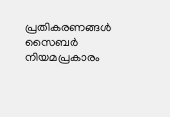പ്രതികരണങ്ങൾ സൈബർ നിയമപ്രകാരം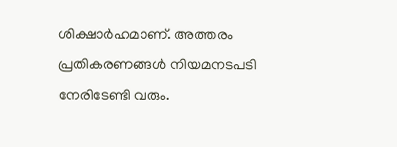ശിക്ഷാർഹമാണ്. അത്തരം പ്രതികരണങ്ങൾ നിയമനടപടി നേരിടേണ്ടി വരും.